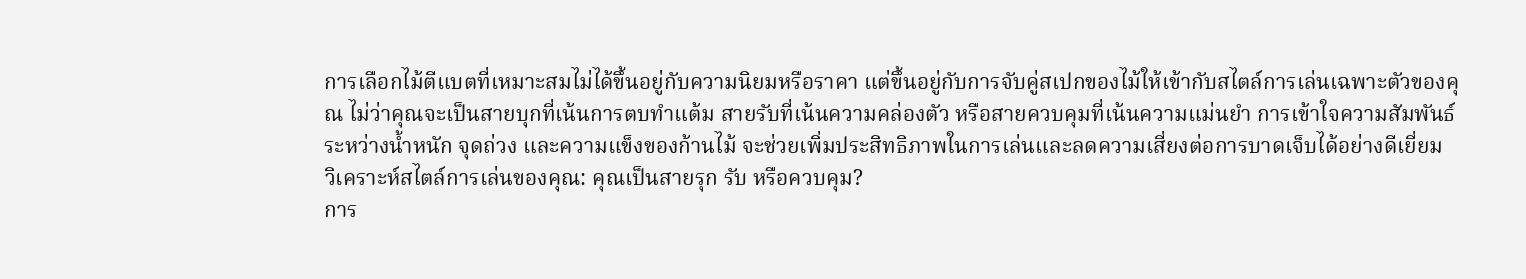การเลือกไม้ตีแบตที่เหมาะสมไม่ได้ขึ้นอยู่กับความนิยมหรือราคา แต่ขึ้นอยู่กับการจับคู่สเปกของไม้ให้เข้ากับสไตล์การเล่นเฉพาะตัวของคุณ ไม่ว่าคุณจะเป็นสายบุกที่เน้นการตบทำแต้ม สายรับที่เน้นความคล่องตัว หรือสายควบคุมที่เน้นความแม่นยำ การเข้าใจความสัมพันธ์ระหว่างน้ำหนัก จุดถ่วง และความแข็งของก้านไม้ จะช่วยเพิ่มประสิทธิภาพในการเล่นและลดความเสี่ยงต่อการบาดเจ็บได้อย่างดีเยี่ยม
วิเคราะห์สไตล์การเล่นของคุณ: คุณเป็นสายรุก รับ หรือควบคุม?
การ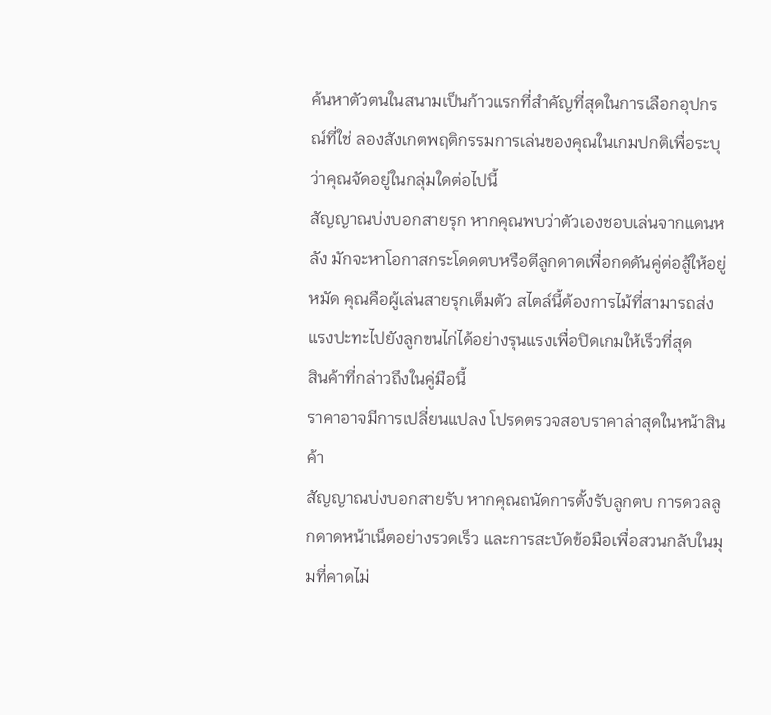ค้นหาตัวตนในสนามเป็นก้าวแรกที่สำคัญที่สุดในการเลือกอุปกรณ์ที่ใช่ ลองสังเกตพฤติกรรมการเล่นของคุณในเกมปกติเพื่อระบุว่าคุณจัดอยู่ในกลุ่มใดต่อไปนี้
สัญญาณบ่งบอกสายรุก หากคุณพบว่าตัวเองชอบเล่นจากแดนหลัง มักจะหาโอกาสกระโดดตบหรือตีลูกดาดเพื่อกดดันคู่ต่อสู้ให้อยู่หมัด คุณคือผู้เล่นสายรุกเต็มตัว สไตล์นี้ต้องการไม้ที่สามารถส่งแรงปะทะไปยังลูกขนไก่ได้อย่างรุนแรงเพื่อปิดเกมให้เร็วที่สุด
สินค้าที่กล่าวถึงในคู่มือนี้
ราคาอาจมีการเปลี่ยนแปลง โปรดตรวจสอบราคาล่าสุดในหน้าสินค้า
สัญญาณบ่งบอกสายรับ หากคุณถนัดการตั้งรับลูกตบ การดวลลูกดาดหน้าเน็ตอย่างรวดเร็ว และการสะบัดข้อมือเพื่อสวนกลับในมุมที่คาดไม่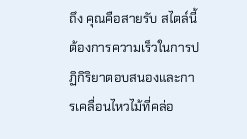ถึง คุณคือสายรับ สไตล์นี้ต้องการความเร็วในการปฏิกิริยาตอบสนองและการเคลื่อนไหวไม้ที่คล่อ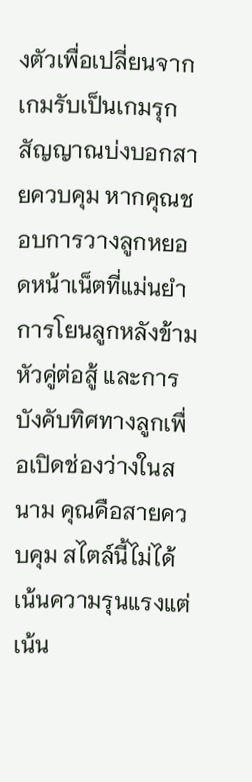งตัวเพื่อเปลี่ยนจากเกมรับเป็นเกมรุก
สัญญาณบ่งบอกสายควบคุม หากคุณชอบการวางลูกหยอดหน้าเน็ตที่แม่นยำ การโยนลูกหลังข้ามหัวคู่ต่อสู้ และการบังคับทิศทางลูกเพื่อเปิดช่องว่างในสนาม คุณคือสายควบคุม สไตล์นี้ไม่ได้เน้นความรุนแรงแต่เน้น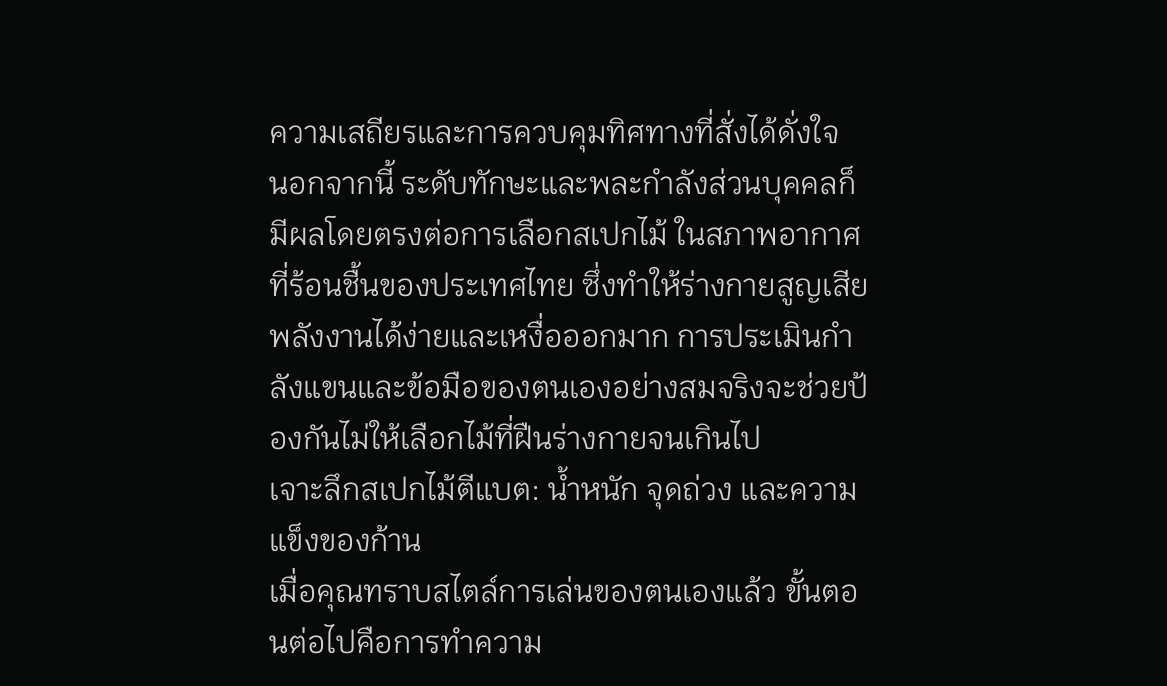ความเสถียรและการควบคุมทิศทางที่สั่งได้ดั่งใจ
นอกจากนี้ ระดับทักษะและพละกำลังส่วนบุคคลก็มีผลโดยตรงต่อการเลือกสเปกไม้ ในสภาพอากาศที่ร้อนชื้นของประเทศไทย ซึ่งทำให้ร่างกายสูญเสียพลังงานได้ง่ายและเหงื่อออกมาก การประเมินกำลังแขนและข้อมือของตนเองอย่างสมจริงจะช่วยป้องกันไม่ให้เลือกไม้ที่ฝืนร่างกายจนเกินไป
เจาะลึกสเปกไม้ตีแบต: น้ำหนัก จุดถ่วง และความแข็งของก้าน
เมื่อคุณทราบสไตล์การเล่นของตนเองแล้ว ขั้นตอนต่อไปคือการทำความ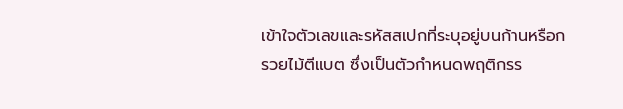เข้าใจตัวเลขและรหัสสเปกที่ระบุอยู่บนก้านหรือกรวยไม้ตีแบต ซึ่งเป็นตัวกำหนดพฤติกรร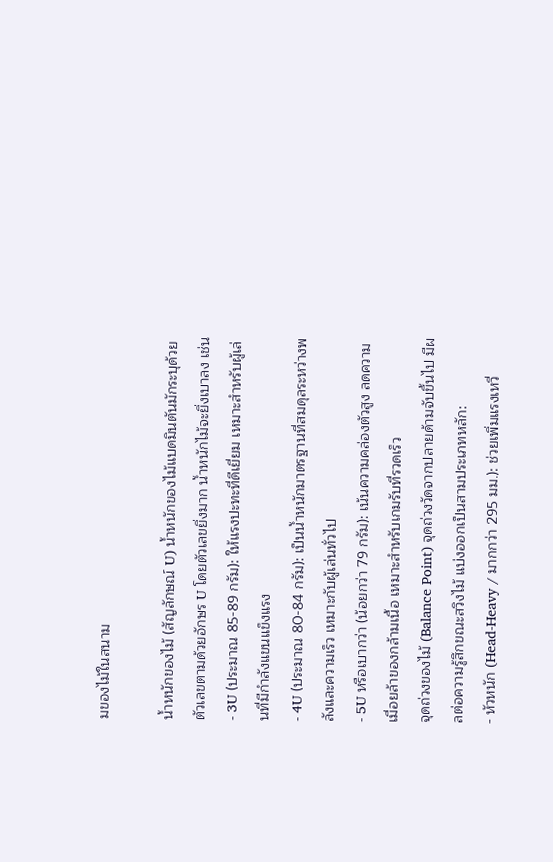มของไม้ในสนาม

น้ำหนักของไม้ (สัญลักษณ์ U) น้ำหนักของไม้แบดมินตันมักระบุด้วยตัวเลขตามด้วยอักษร U โดยตัวเลขยิ่งมาก น้ำหนักไม้จะยิ่งเบาลง เช่น
- 3U (ประมาณ 85-89 กรัม): ให้แรงปะทะที่ดีเยี่ยม เหมาะสำหรับผู้เล่นที่มีกำลังแขนแข็งแรง
- 4U (ประมาณ 80-84 กรัม): เป็นน้ำหนักมาตรฐานที่สมดุลระหว่างพลังและความเร็ว เหมาะกับผู้เล่นทั่วไป
- 5U หรือเบากว่า (น้อยกว่า 79 กรัม): เน้นความคล่องตัวสูง ลดความเมื่อยล้าของกล้ามเนื้อ เหมาะสำหรับเกมรับที่รวดเร็ว
จุดถ่วงของไม้ (Balance Point) จุดถ่วงวัดจากปลายด้ามจับขึ้นไป มีผลต่อความรู้สึกขณะสวิงไม้ แบ่งออกเป็นสามประเภทหลัก:
- หัวหนัก (Head-Heavy / มากกว่า 295 มม.): ช่วยเพิ่มแรงเหวี่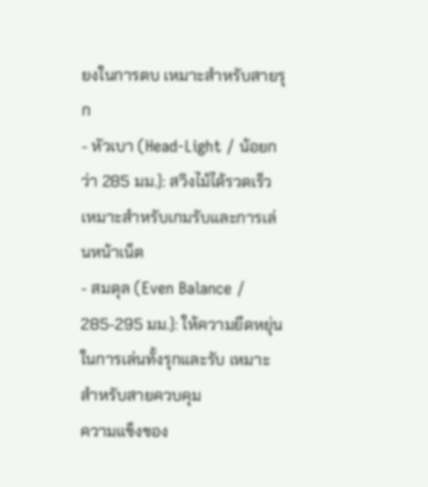ยงในการตบ เหมาะสำหรับสายรุก
- หัวเบา (Head-Light / น้อยกว่า 285 มม.): สวิงไม้ได้รวดเร็ว เหมาะสำหรับเกมรับและการเล่นหน้าเน็ต
- สมดุล (Even Balance / 285-295 มม.): ให้ความยืดหยุ่นในการเล่นทั้งรุกและรับ เหมาะสำหรับสายควบคุม
ความแข็งของ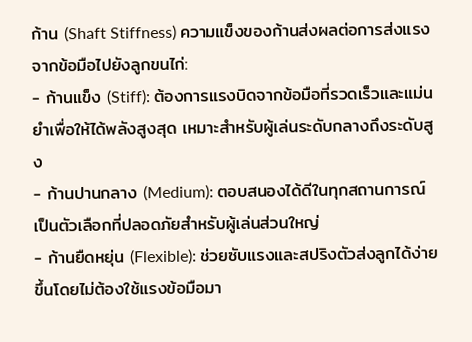ก้าน (Shaft Stiffness) ความแข็งของก้านส่งผลต่อการส่งแรงจากข้อมือไปยังลูกขนไก่:
- ก้านแข็ง (Stiff): ต้องการแรงบิดจากข้อมือที่รวดเร็วและแม่นยำเพื่อให้ได้พลังสูงสุด เหมาะสำหรับผู้เล่นระดับกลางถึงระดับสูง
- ก้านปานกลาง (Medium): ตอบสนองได้ดีในทุกสถานการณ์ เป็นตัวเลือกที่ปลอดภัยสำหรับผู้เล่นส่วนใหญ่
- ก้านยืดหยุ่น (Flexible): ช่วยซับแรงและสปริงตัวส่งลูกได้ง่ายขึ้นโดยไม่ต้องใช้แรงข้อมือมา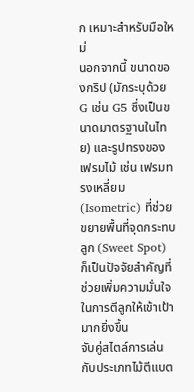ก เหมาะสำหรับมือใหม่
นอกจากนี้ ขนาดของกริป (มักระบุด้วย G เช่น G5 ซึ่งเป็นขนาดมาตรฐานในไทย) และรูปทรงของเฟรมไม้ เช่น เฟรมทรงเหลี่ยม (Isometric) ที่ช่วยขยายพื้นที่จุดกระทบลูก (Sweet Spot) ก็เป็นปัจจัยสำคัญที่ช่วยเพิ่มความมั่นใจในการตีลูกให้เข้าเป้ามากยิ่งขึ้น
จับคู่สไตล์การเล่นกับประเภทไม้ตีแบต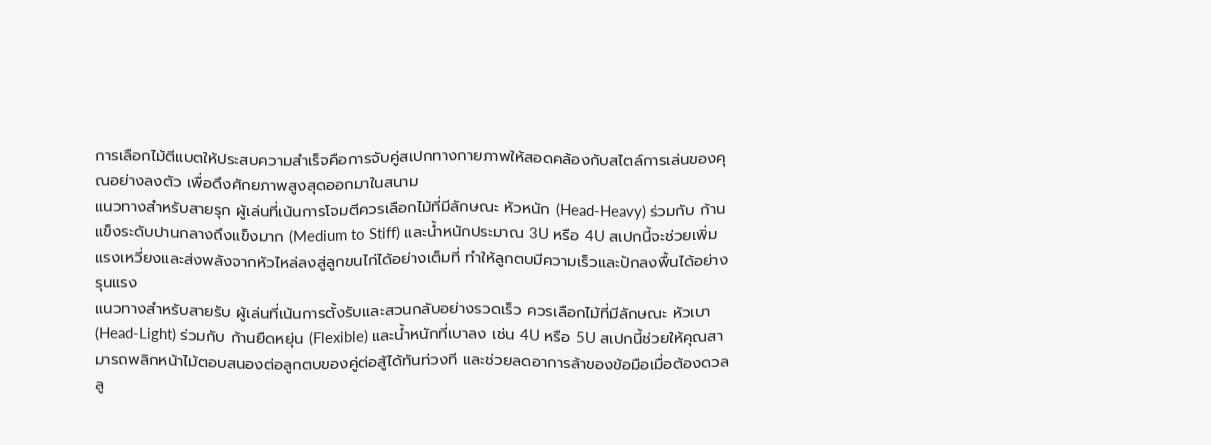การเลือกไม้ตีแบตให้ประสบความสำเร็จคือการจับคู่สเปกทางกายภาพให้สอดคล้องกับสไตล์การเล่นของคุณอย่างลงตัว เพื่อดึงศักยภาพสูงสุดออกมาในสนาม
แนวทางสำหรับสายรุก ผู้เล่นที่เน้นการโจมตีควรเลือกไม้ที่มีลักษณะ หัวหนัก (Head-Heavy) ร่วมกับ ก้านแข็งระดับปานกลางถึงแข็งมาก (Medium to Stiff) และน้ำหนักประมาณ 3U หรือ 4U สเปกนี้จะช่วยเพิ่มแรงเหวี่ยงและส่งพลังจากหัวไหล่ลงสู่ลูกขนไก่ได้อย่างเต็มที่ ทำให้ลูกตบมีความเร็วและปักลงพื้นได้อย่างรุนแรง
แนวทางสำหรับสายรับ ผู้เล่นที่เน้นการตั้งรับและสวนกลับอย่างรวดเร็ว ควรเลือกไม้ที่มีลักษณะ หัวเบา (Head-Light) ร่วมกับ ก้านยืดหยุ่น (Flexible) และน้ำหนักที่เบาลง เช่น 4U หรือ 5U สเปกนี้ช่วยให้คุณสามารถพลิกหน้าไม้ตอบสนองต่อลูกตบของคู่ต่อสู้ได้ทันท่วงที และช่วยลดอาการล้าของข้อมือเมื่อต้องดวลลู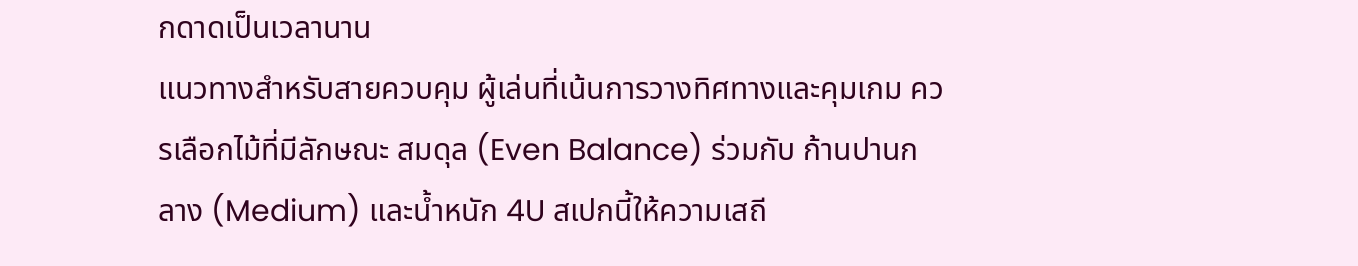กดาดเป็นเวลานาน
แนวทางสำหรับสายควบคุม ผู้เล่นที่เน้นการวางทิศทางและคุมเกม ควรเลือกไม้ที่มีลักษณะ สมดุล (Even Balance) ร่วมกับ ก้านปานกลาง (Medium) และน้ำหนัก 4U สเปกนี้ให้ความเสถี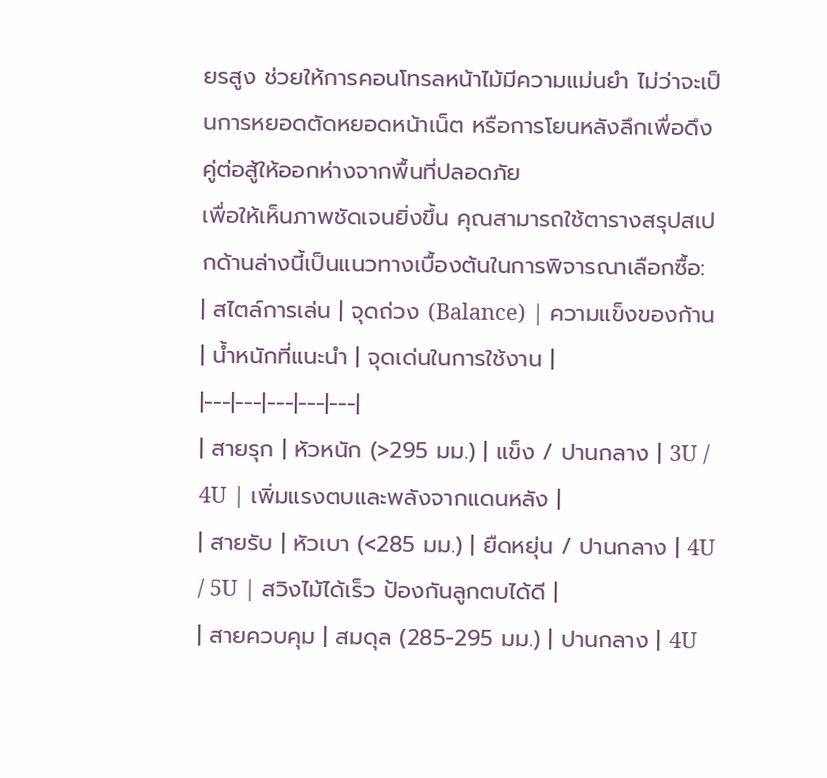ยรสูง ช่วยให้การคอนโทรลหน้าไม้มีความแม่นยำ ไม่ว่าจะเป็นการหยอดตัดหยอดหน้าเน็ต หรือการโยนหลังลึกเพื่อดึงคู่ต่อสู้ให้ออกห่างจากพื้นที่ปลอดภัย
เพื่อให้เห็นภาพชัดเจนยิ่งขึ้น คุณสามารถใช้ตารางสรุปสเปกด้านล่างนี้เป็นแนวทางเบื้องต้นในการพิจารณาเลือกซื้อ:
| สไตล์การเล่น | จุดถ่วง (Balance) | ความแข็งของก้าน | น้ำหนักที่แนะนำ | จุดเด่นในการใช้งาน |
|---|---|---|---|---|
| สายรุก | หัวหนัก (>295 มม.) | แข็ง / ปานกลาง | 3U / 4U | เพิ่มแรงตบและพลังจากแดนหลัง |
| สายรับ | หัวเบา (<285 มม.) | ยืดหยุ่น / ปานกลาง | 4U / 5U | สวิงไม้ได้เร็ว ป้องกันลูกตบได้ดี |
| สายควบคุม | สมดุล (285-295 มม.) | ปานกลาง | 4U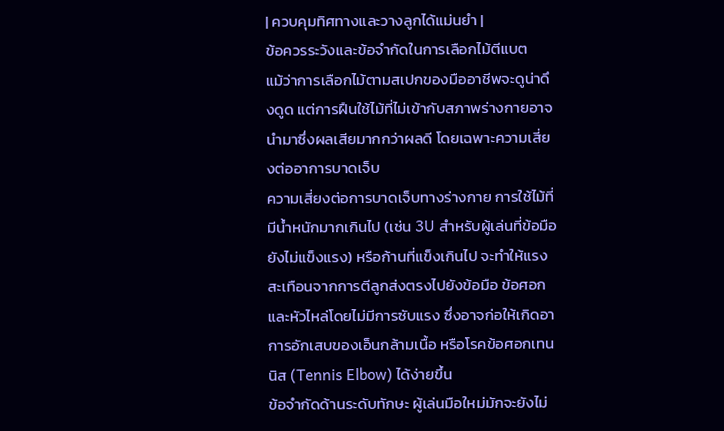| ควบคุมทิศทางและวางลูกได้แม่นยำ |
ข้อควรระวังและข้อจำกัดในการเลือกไม้ตีแบต
แม้ว่าการเลือกไม้ตามสเปกของมืออาชีพจะดูน่าดึงดูด แต่การฝืนใช้ไม้ที่ไม่เข้ากับสภาพร่างกายอาจนำมาซึ่งผลเสียมากกว่าผลดี โดยเฉพาะความเสี่ยงต่ออาการบาดเจ็บ
ความเสี่ยงต่อการบาดเจ็บทางร่างกาย การใช้ไม้ที่มีน้ำหนักมากเกินไป (เช่น 3U สำหรับผู้เล่นที่ข้อมือยังไม่แข็งแรง) หรือก้านที่แข็งเกินไป จะทำให้แรงสะเทือนจากการตีลูกส่งตรงไปยังข้อมือ ข้อศอก และหัวไหล่โดยไม่มีการซับแรง ซึ่งอาจก่อให้เกิดอาการอักเสบของเอ็นกล้ามเนื้อ หรือโรคข้อศอกเทนนิส (Tennis Elbow) ได้ง่ายขึ้น
ข้อจำกัดด้านระดับทักษะ ผู้เล่นมือใหม่มักจะยังไม่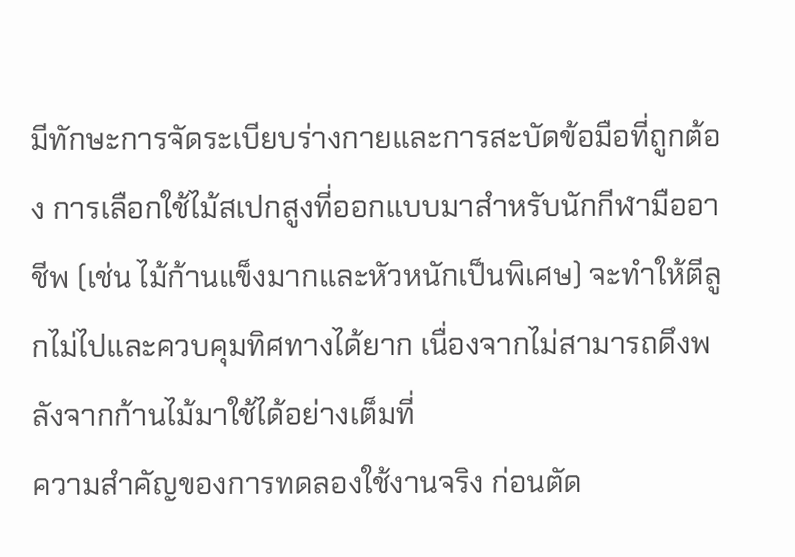มีทักษะการจัดระเบียบร่างกายและการสะบัดข้อมือที่ถูกต้อง การเลือกใช้ไม้สเปกสูงที่ออกแบบมาสำหรับนักกีฬามืออาชีพ (เช่น ไม้ก้านแข็งมากและหัวหนักเป็นพิเศษ) จะทำให้ตีลูกไม่ไปและควบคุมทิศทางได้ยาก เนื่องจากไม่สามารถดึงพลังจากก้านไม้มาใช้ได้อย่างเต็มที่
ความสำคัญของการทดลองใช้งานจริง ก่อนตัด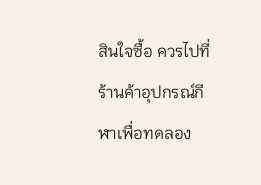สินใจซื้อ ควรไปที่ร้านค้าอุปกรณ์กีฬาเพื่อทดลอง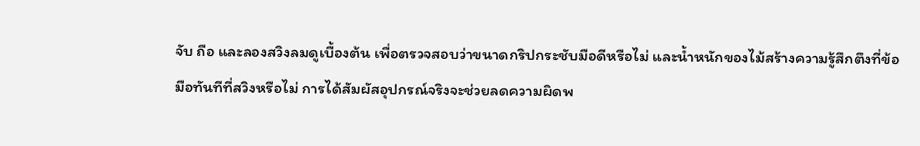จับ ถือ และลองสวิงลมดูเบื้องต้น เพื่อตรวจสอบว่าขนาดกริปกระชับมือดีหรือไม่ และน้ำหนักของไม้สร้างความรู้สึกตึงที่ข้อมือทันทีที่สวิงหรือไม่ การได้สัมผัสอุปกรณ์จริงจะช่วยลดความผิดพ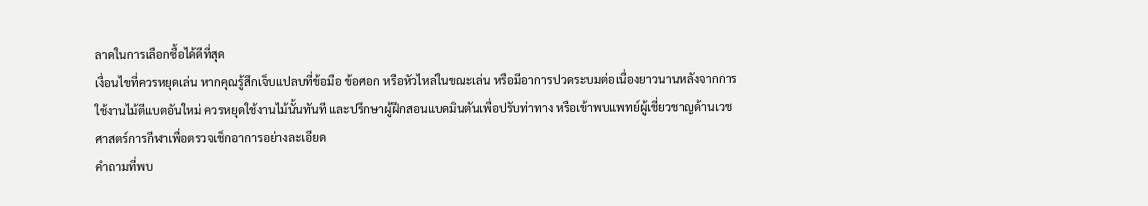ลาดในการเลือกซื้อได้ดีที่สุด
เงื่อนไขที่ควรหยุดเล่น หากคุณรู้สึกเจ็บแปลบที่ข้อมือ ข้อศอก หรือหัวไหล่ในขณะเล่น หรือมีอาการปวดระบมต่อเนื่องยาวนานหลังจากการใช้งานไม้ตีแบตอันใหม่ ควรหยุดใช้งานไม้นั้นทันที และปรึกษาผู้ฝึกสอนแบดมินตันเพื่อปรับท่าทาง หรือเข้าพบแพทย์ผู้เชี่ยวชาญด้านเวชศาสตร์การกีฬาเพื่อตรวจเช็กอาการอย่างละเอียด
คำถามที่พบ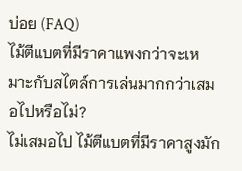บ่อย (FAQ)
ไม้ตีแบตที่มีราคาแพงกว่าจะเหมาะกับสไตล์การเล่นมากกว่าเสมอไปหรือไม่?
ไม่เสมอไป ไม้ตีแบตที่มีราคาสูงมัก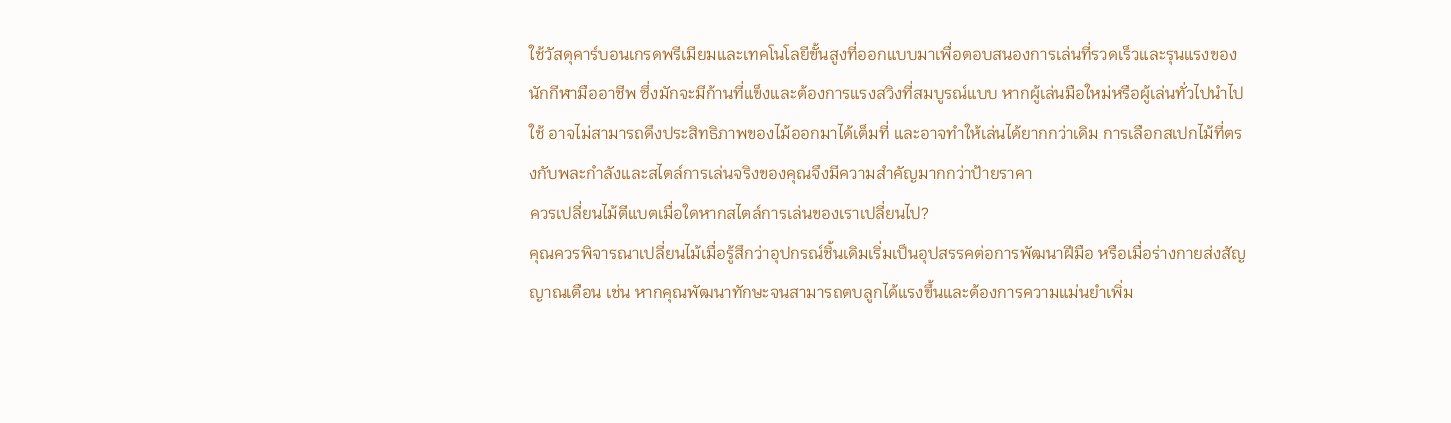ใช้วัสดุคาร์บอนเกรดพรีเมียมและเทคโนโลยีขั้นสูงที่ออกแบบมาเพื่อตอบสนองการเล่นที่รวดเร็วและรุนแรงของนักกีฬามืออาชีพ ซึ่งมักจะมีก้านที่แข็งและต้องการแรงสวิงที่สมบูรณ์แบบ หากผู้เล่นมือใหม่หรือผู้เล่นทั่วไปนำไปใช้ อาจไม่สามารถดึงประสิทธิภาพของไม้ออกมาได้เต็มที่ และอาจทำให้เล่นได้ยากกว่าเดิม การเลือกสเปกไม้ที่ตรงกับพละกำลังและสไตล์การเล่นจริงของคุณจึงมีความสำคัญมากกว่าป้ายราคา
ควรเปลี่ยนไม้ตีแบตเมื่อใดหากสไตล์การเล่นของเราเปลี่ยนไป?
คุณควรพิจารณาเปลี่ยนไม้เมื่อรู้สึกว่าอุปกรณ์ชิ้นเดิมเริ่มเป็นอุปสรรคต่อการพัฒนาฝีมือ หรือเมื่อร่างกายส่งสัญญาณเตือน เช่น หากคุณพัฒนาทักษะจนสามารถตบลูกได้แรงขึ้นและต้องการความแม่นยำเพิ่ม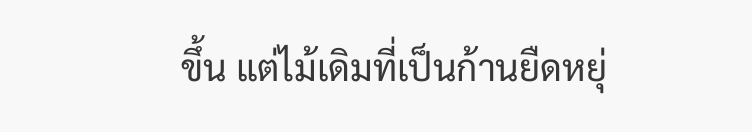ขึ้น แต่ไม้เดิมที่เป็นก้านยืดหยุ่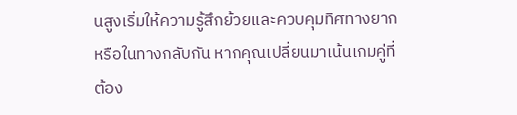นสูงเริ่มให้ความรู้สึกย้วยและควบคุมทิศทางยาก หรือในทางกลับกัน หากคุณเปลี่ยนมาเน้นเกมคู่ที่ต้อง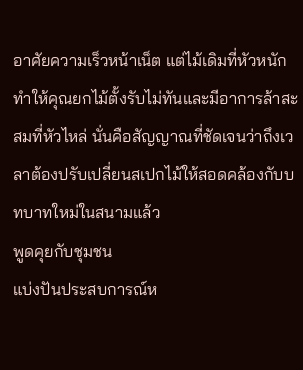อาศัยความเร็วหน้าเน็ต แต่ไม้เดิมที่หัวหนักทำให้คุณยกไม้ตั้งรับไม่ทันและมีอาการล้าสะสมที่หัวไหล่ นั่นคือสัญญาณที่ชัดเจนว่าถึงเวลาต้องปรับเปลี่ยนสเปกไม้ให้สอดคล้องกับบทบาทใหม่ในสนามแล้ว
พูดคุยกับชุมชน
แบ่งปันประสบการณ์ห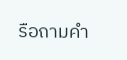รือถามคำ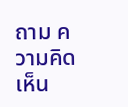ถาม ความคิดเห็น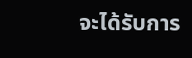จะได้รับการ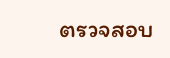ตรวจสอบ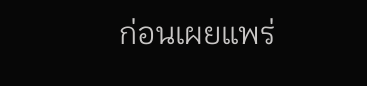ก่อนเผยแพร่